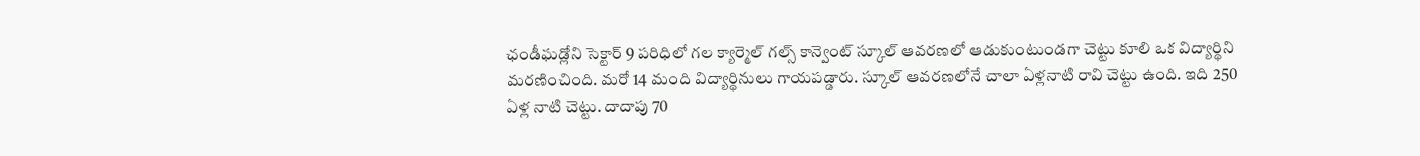ఛండీఘడ్లోని సెక్టార్ 9 పరిధిలో గల క్యార్మెల్ గల్స్ కాన్వెంట్ స్కూల్ ఆవరణలో ఆడుకుంటుండగా చెట్టు కూలి ఒక విద్యార్థిని మరణించింది. మరో 14 మంది విద్యార్థినులు గాయపడ్డారు. స్కూల్ ఆవరణలోనే చాలా ఏళ్లనాటి రావి చెట్టు ఉంది. ఇది 250 ఏళ్ల నాటి చెట్టు. దాదాపు 70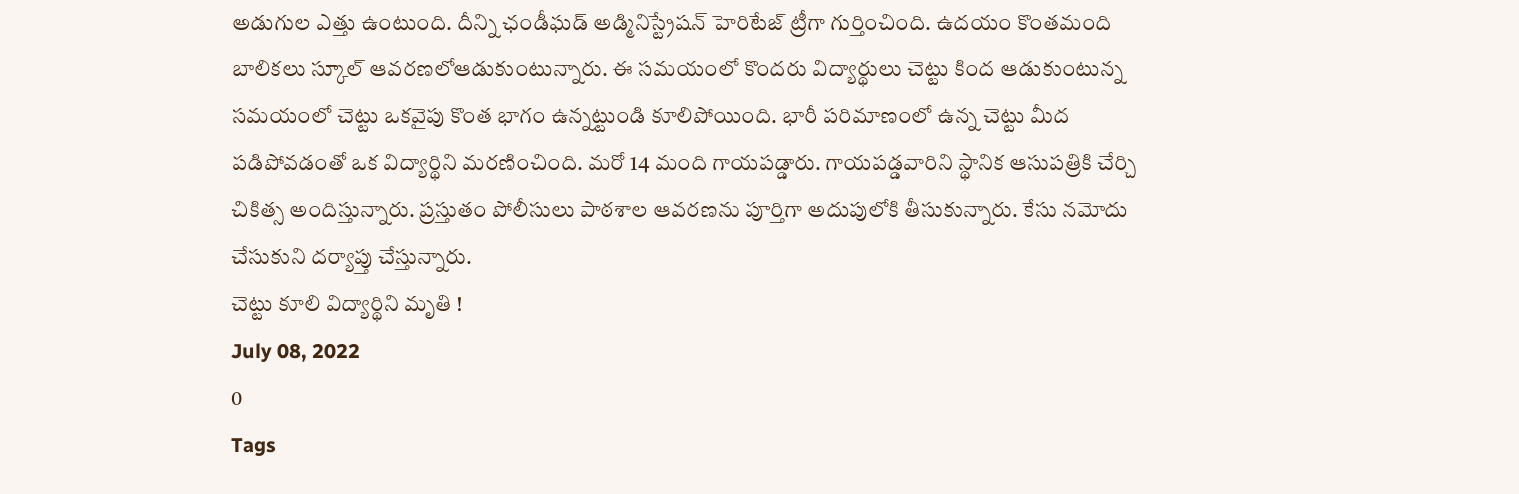అడుగుల ఎత్తు ఉంటుంది. దీన్ని ఛండీఘడ్ అడ్మినిస్ట్రేషన్ హెరిటేజ్ ట్రీగా గుర్తించింది. ఉదయం కొంతమంది బాలికలు స్కూల్ ఆవరణలోఆడుకుంటున్నారు. ఈ సమయంలో కొందరు విద్యార్థులు చెట్టు కింద ఆడుకుంటున్న సమయంలో చెట్టు ఒకవైపు కొంత భాగం ఉన్నట్టుండి కూలిపోయింది. భారీ పరిమాణంలో ఉన్న చెట్టు మీద పడిపోవడంతో ఒక విద్యార్థిని మరణించింది. మరో 14 మంది గాయపడ్డారు. గాయపడ్డవారిని స్థానిక ఆసుపత్రికి చేర్చి చికిత్స అందిస్తున్నారు. ప్రస్తుతం పోలీసులు పాఠశాల ఆవరణను పూర్తిగా అదుపులోకి తీసుకున్నారు. కేసు నమోదు చేసుకుని దర్యాప్తు చేస్తున్నారు.
చెట్టు కూలి విద్యార్థిని మృతి !
July 08, 2022
0
Tags